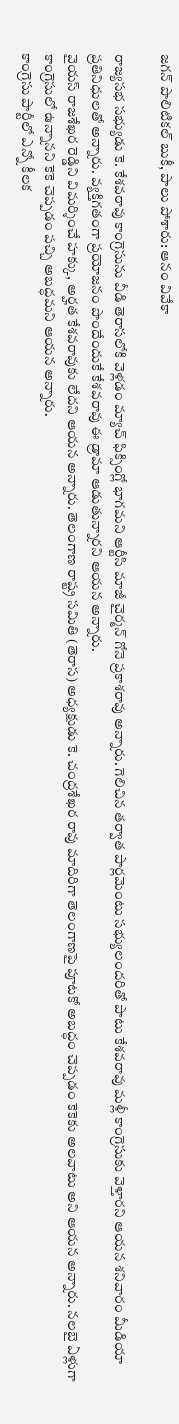జగన్ పొలిటికల్ బుకీ, పాలు పోశారు: ఆనం వివేకా

రాజ్యసభ సభ్యుడు కె. కేశవరావు కాంగ్రెసును వీడి తెరాసలోకి వెళ్లడం మ్యాచ్ ఫిక్సింగ్లో భాగమని ఆర్టీసి మాజీ చైర్మన్ గోనె ప్రకాశరావు అన్నారు. గెలిచిన తర్వాత పార్లమెంటు సభ్యులందరితో పాటు కేశవరావు మళ్లీ కాంగ్రెసుకు వెళ్తారని ఆయన శనివారం మీడియా ప్రతినిధులతో అన్నారు. వ్యక్తిగతంగా ప్రయోజనం పొందేందుకే కేశవరావు ఈ డ్రామా ఆడుతున్నారని ఆయన అన్నారు.
వైయస్ రాజశేఖర రెడ్డిని విమర్శించే హక్కు, అర్హత కేశవరావుకు లేదని ఆయన అన్నారు. తెలంగాణ రాష్ట్ర సమితి (తెరాస) అధ్యక్షుడు కె. చంద్రశేఖర రావు మాదిరిగా తెలంగాణపై పూటకో అబద్ధం చెప్పడం కెకెకు అలవాటు అని ఆయన అన్నారు. నలబై ఏళ్లుగా కాంగ్రెసులో ఉన్నానని కెకె చెప్పడం పచ్చి అబద్ధమని ఆయన అన్నారు.
కాంగ్రెసు పార్టీలో ఎన్నో కీలక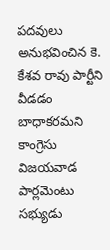పదవులు అనుభవించిన కె. కేశవ రావు పార్టీని వీడడం బాధాకరమని కాంగ్రెసు విజయవాడ పార్లమెంటు సభ్యుడు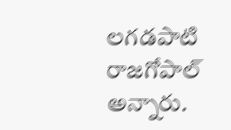లగడపాటి రాజగోపాల్ అన్నారు.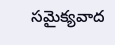సమైక్యవాద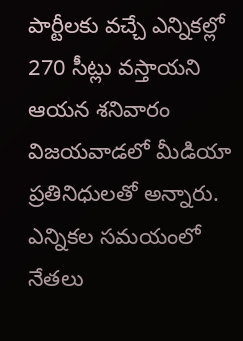పార్టీలకు వచ్చే ఎన్నికల్లో 270 సీట్లు వస్తాయని ఆయన శనివారం విజయవాడలో మీడియా ప్రతినిధులతో అన్నారు. ఎన్నికల సమయంలో నేతలు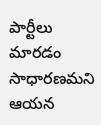పార్టీలు మారడం సాధారణమని ఆయన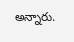అన్నారు.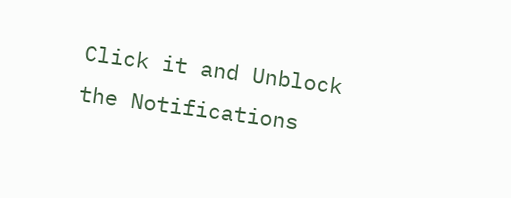Click it and Unblock the Notifications